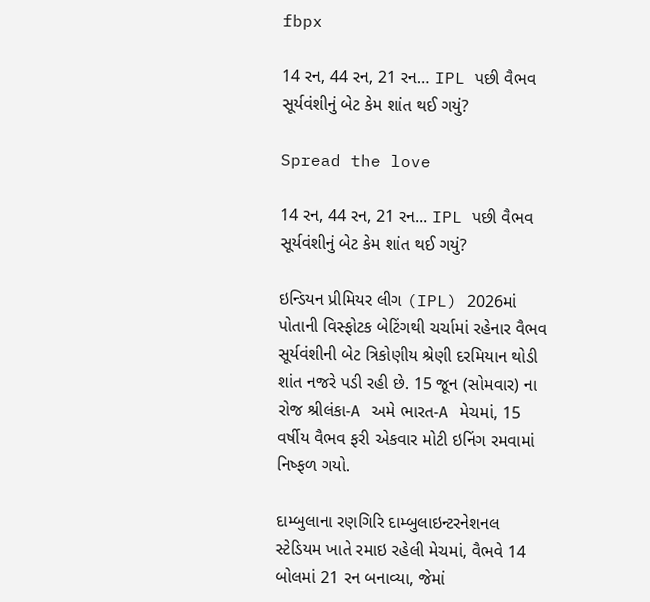fbpx

14 રન, 44 રન, 21 રન… IPL પછી વૈભવ સૂર્યવંશીનું બેટ કેમ શાંત થઈ ગયું?

Spread the love

14 રન, 44 રન, 21 રન... IPL પછી વૈભવ સૂર્યવંશીનું બેટ કેમ શાંત થઈ ગયું?

ઇન્ડિયન પ્રીમિયર લીગ (IPL) 2026માં પોતાની વિસ્ફોટક બેટિંગથી ચર્ચામાં રહેનાર વૈભવ સૂર્યવંશીની બેટ ત્રિકોણીય શ્રેણી દરમિયાન થોડી શાંત નજરે પડી રહી છે. 15 જૂન (સોમવાર) ના રોજ શ્રીલંકા-A અમે ભારત-A મેચમાં, 15 વર્ષીય વૈભવ ફરી એકવાર મોટી ઇનિંગ રમવામાં નિષ્ફળ ગયો.

દામ્બુલાના રણગિરિ દામ્બુલાઇન્ટરનેશનલ સ્ટેડિયમ ખાતે રમાઇ રહેલી મેચમાં, વૈભવે 14 બોલમાં 21 રન બનાવ્યા, જેમાં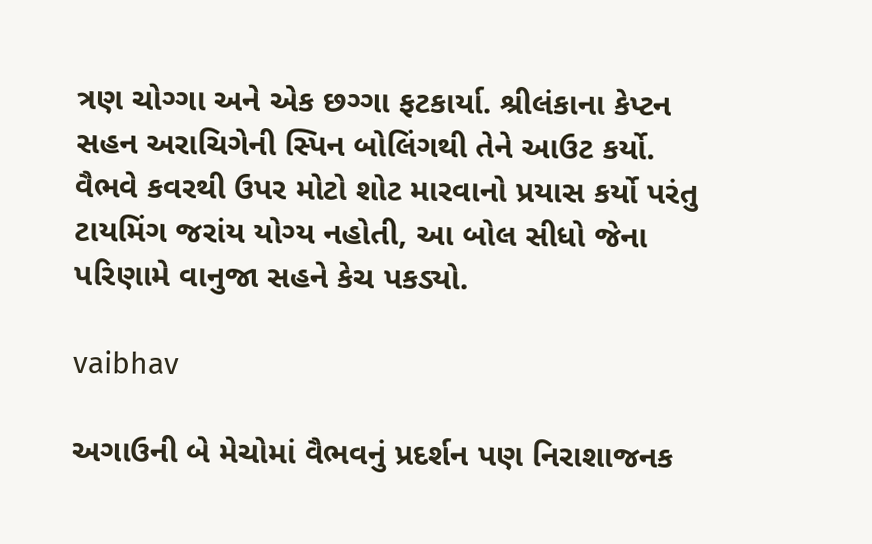ત્રણ ચોગ્ગા અને એક છગ્ગા ફટકાર્યા. શ્રીલંકાના કેપ્ટન સહન અરાચિગેની સ્પિન બોલિંગથી તેને આઉટ કર્યો. વૈભવે કવરથી ઉપર મોટો શોટ મારવાનો પ્રયાસ કર્યો પરંતુ ટાયમિંગ જરાંય યોગ્ય નહોતી, આ બોલ સીધો જેના પરિણામે વાનુજા સહને કેચ પકડ્યો.

vaibhav

અગાઉની બે મેચોમાં વૈભવનું પ્રદર્શન પણ નિરાશાજનક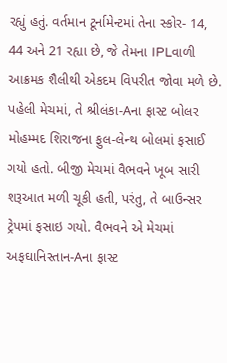રહ્યું હતું. વર્તમાન ટૂર્નામેન્ટમાં તેના સ્કોર- 14, 44 અને 21 રહ્યા છે, જે તેમના IPLવાળી આક્રમક શૈલીથી એકદમ વિપરીત જોવા મળે છે. પહેલી મેચમાં, તે શ્રીલંકા-Aના ફાસ્ટ બોલર મોહમ્મદ શિરાજના ફુલ-લેન્થ બોલમાં ફસાઈ ગયો હતો. બીજી મેચમાં વૈભવને ખૂબ સારી શરૂઆત મળી ચૂકી હતી, પરંતુ, તે બાઉન્સર ટ્રેપમાં ફસાઇ ગયો. વૈભવને એ મેચમાં અફઘાનિસ્તાન-Aના ફાસ્ટ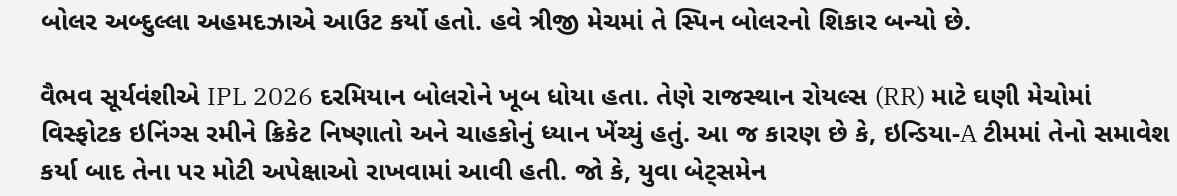બોલર અબ્દુલ્લા અહમદઝાએ આઉટ કર્યો હતો. હવે ત્રીજી મેચમાં તે સ્પિન બોલરનો શિકાર બન્યો છે.

વૈભવ સૂર્યવંશીએ IPL 2026 દરમિયાન બોલરોને ખૂબ ધોયા હતા. તેણે રાજસ્થાન રોયલ્સ (RR) માટે ઘણી મેચોમાં વિસ્ફોટક ઇનિંગ્સ રમીને ક્રિકેટ નિષ્ણાતો અને ચાહકોનું ધ્યાન ખેંચ્યું હતું. આ જ કારણ છે કે, ઇન્ડિયા-A ટીમમાં તેનો સમાવેશ કર્યા બાદ તેના પર મોટી અપેક્ષાઓ રાખવામાં આવી હતી. જો કે, યુવા બેટ્સમેન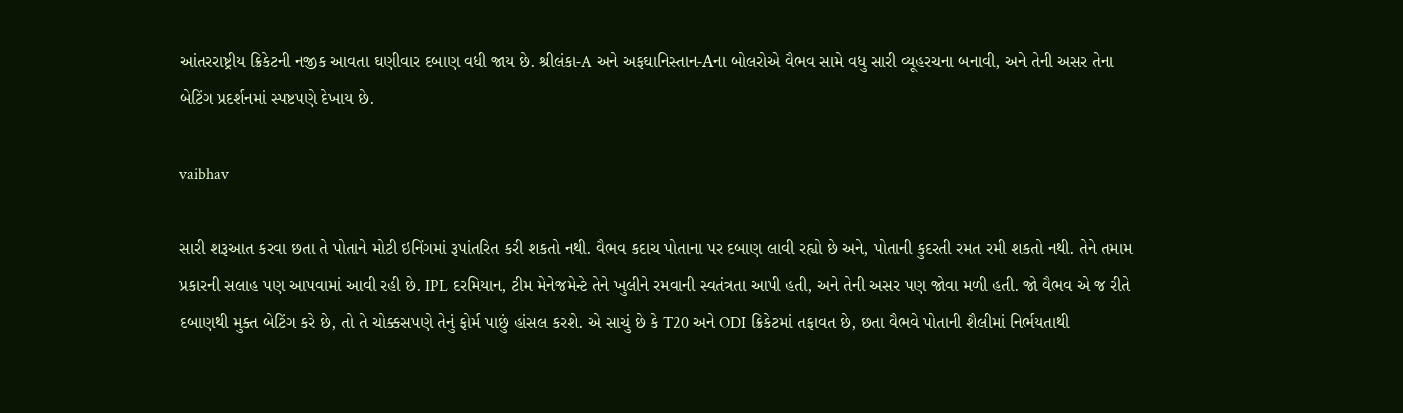આંતરરાષ્ટ્રીય ક્રિકેટની નજીક આવતા ઘણીવાર દબાણ વધી જાય છે. શ્રીલંકા-A અને અફઘાનિસ્તાન-Aના બોલરોએ વૈભવ સામે વધુ સારી વ્યૂહરચના બનાવી, અને તેની અસર તેના બેટિંગ પ્રદર્શનમાં સ્પષ્ટપણે દેખાય છે.

vaibhav

સારી શરૂઆત કરવા છતા તે પોતાને મોટી ઇનિંગમાં રૂપાંતરિત કરી શકતો નથી. વૈભવ કદાચ પોતાના પર દબાણ લાવી રહ્યો છે અને, પોતાની કુદરતી રમત રમી શકતો નથી. તેને તમામ પ્રકારની સલાહ પણ આપવામાં આવી રહી છે. IPL દરમિયાન, ટીમ મેનેજમેન્ટે તેને ખુલીને રમવાની સ્વતંત્રતા આપી હતી, અને તેની અસર પણ જોવા મળી હતી. જો વૈભવ એ જ રીતે દબાણથી મુક્ત બેટિંગ કરે છે, તો તે ચોક્કસપણે તેનું ફોર્મ પાછું હાંસલ કરશે. એ સાચું છે કે T20 અને ODI ક્રિકેટમાં તફાવત છે, છતા વૈભવે પોતાની શૈલીમાં નિર્ભયતાથી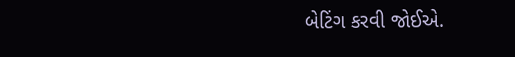બેટિંગ કરવી જોઈએ.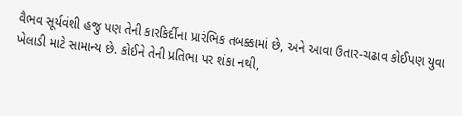વૈભવ સૂર્યવંશી હજુ પણ તેની કારકિર્દીના પ્રારંભિક તબક્કામાં છે, અને આવા ઉતાર-ચઢાવ કોઈપણ યુવા ખેલાડી માટે સામાન્ય છે. કોઈને તેની પ્રતિભા પર શંકા નથી,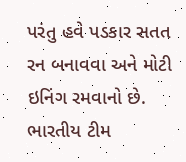પરંતુ હવે પડકાર સતત રન બનાવવા અને મોટી ઇનિંગ રમવાનો છે. ભારતીય ટીમ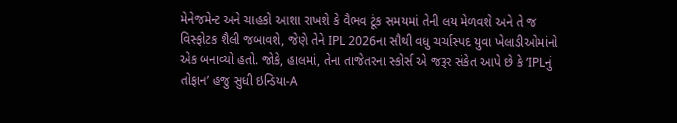મેનેજમેન્ટ અને ચાહકો આશા રાખશે કે વૈભવ ટૂંક સમયમાં તેની લય મેળવશે અને તે જ વિસ્ફોટક શૈલી જબાવશે, જેણે તેને IPL 2026ના સૌથી વધુ ચર્ચાસ્પદ યુવા ખેલાડીઓમાંનો એક બનાવ્યો હતો. જોકે, હાલમાં, તેના તાજેતરના સ્કોર્સ એ જરૂર સંકેત આપે છે કે ‘IPLનું તોફાન’ હજુ સુધી ઇન્ડિયા-A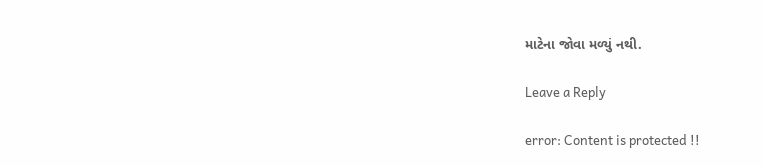માટેના જોવા મળ્યું નથી.

Leave a Reply

error: Content is protected !!